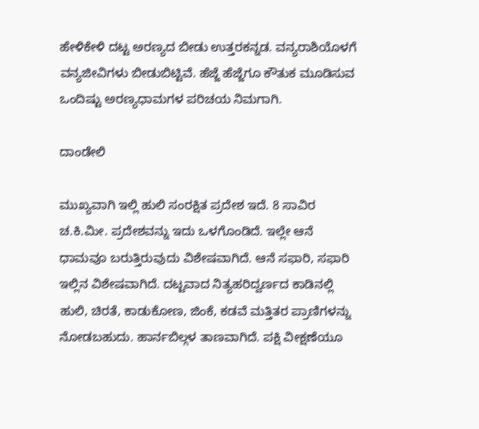ಹೇಳಿಕೇಳಿ ದಟ್ಟ ಅರಣ್ಯದ ಬೀಡು ಉತ್ತರಕನ್ನಡ. ವನ್ಯರಾಶಿಯೊಳಗೆ ವನ್ಯಜೀವಿಗಳು ಬೀಡುಬಿಟ್ಟಿವೆ. ಹೆಜ್ಜೆ ಹೆಜ್ಜೆಗೂ ಕೌತುಕ ಮೂಡಿಸುವ ಒಂದಿಷ್ಟು ಅರಣ್ಯಧಾಮಗಳ ಪರಿಚಯ ನಿಮಗಾಗಿ.

ದಾಂಡೇಲಿ

ಮುಖ್ಯವಾಗಿ ಇಲ್ಲಿ ಹುಲಿ ಸಂರಕ್ಷಿತ ಪ್ರದೇಶ ಇದೆ. 8 ಸಾವಿರ ಚ.ಕಿ.ಮೀ. ಪ್ರದೇಶವನ್ನು ಇದು ಒಳಗೊಂಡಿದೆ. ಇಲ್ಲೇ ಆನೆ ಧಾಮವೂ ಬರುತ್ತಿರುವುದು ವಿಶೇಷವಾಗಿದೆ. ಆನೆ ಸಫಾರಿ, ಸಫಾರಿ ಇಲ್ಲಿನ ವಿಶೇಷವಾಗಿದೆ. ದಟ್ಟವಾದ ನಿತ್ಯಹರಿದ್ವರ್ಣದ ಕಾಡಿನಲ್ಲಿ ಹುಲಿ, ಚಿರತೆ, ಕಾಡುಕೋಣ, ಜಿಂಕೆ, ಕಡವೆ ಮತ್ತಿತರ ಪ್ರಾಣಿಗಳನ್ನು ನೋಡಬಹುದು. ಹಾರ್ನಬಿಲ್ಗಳ ತಾಣವಾಗಿದೆ. ಪಕ್ಷಿ ವೀಕ್ಷಣೆಯೂ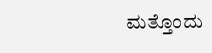ಮತ್ತೊಂದು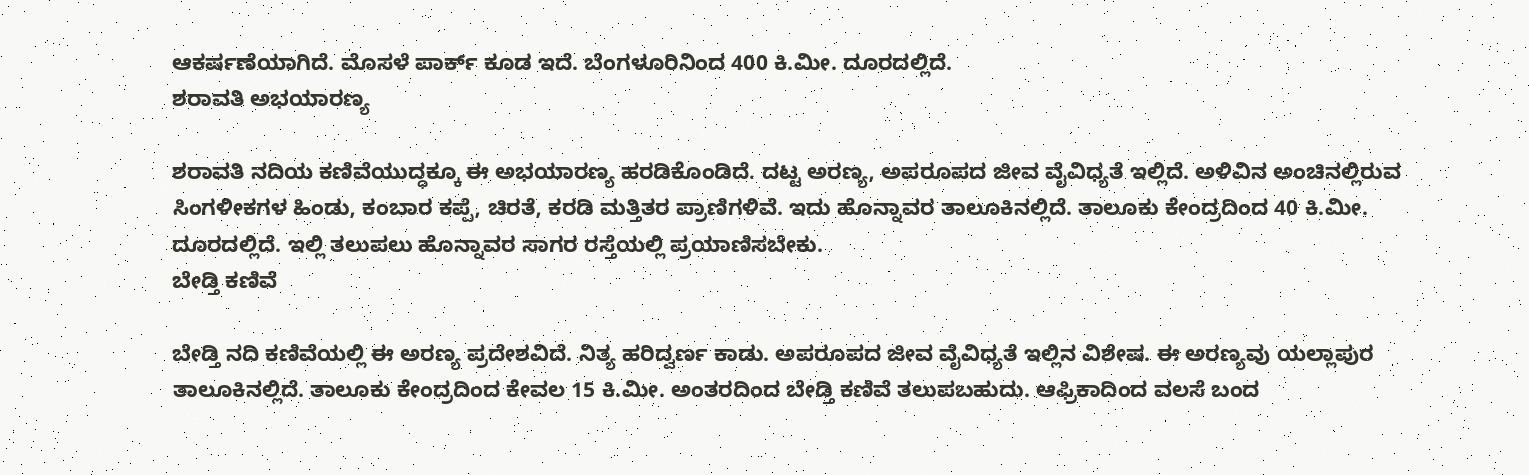ಆಕರ್ಷಣೆಯಾಗಿದೆ. ಮೊಸಳೆ ಪಾರ್ಕ್ ಕೂಡ ಇದೆ. ಬೆಂಗಳೂರಿನಿಂದ 400 ಕಿ.ಮೀ. ದೂರದಲ್ಲಿದೆ.
ಶರಾವತಿ ಅಭಯಾರಣ್ಯ

ಶರಾವತಿ ನದಿಯ ಕಣಿವೆಯುದ್ಧಕ್ಕೂ ಈ ಅಭಯಾರಣ್ಯ ಹರಡಿಕೊಂಡಿದೆ. ದಟ್ಟ ಅರಣ್ಯ, ಅಪರೂಪದ ಜೀವ ವೈವಿಧ್ಯತೆ ಇಲ್ಲಿದೆ. ಅಳಿವಿನ ಅಂಚಿನಲ್ಲಿರುವ ಸಿಂಗಳೀಕಗಳ ಹಿಂಡು, ಕಂಬಾರ ಕಪ್ಪೆ, ಚಿರತೆ, ಕರಡಿ ಮತ್ತಿತರ ಪ್ರಾಣಿಗಳಿವೆ. ಇದು ಹೊನ್ನಾವರ ತಾಲೂಕಿನಲ್ಲಿದೆ. ತಾಲೂಕು ಕೇಂದ್ರದಿಂದ 40 ಕಿ.ಮೀ. ದೂರದಲ್ಲಿದೆ. ಇಲ್ಲಿ ತಲುಪಲು ಹೊನ್ನಾವರ ಸಾಗರ ರಸ್ತೆಯಲ್ಲಿ ಪ್ರಯಾಣಿಸಬೇಕು.
ಬೇಡ್ತಿ ಕಣಿವೆ

ಬೇಡ್ತಿ ನದಿ ಕಣಿವೆಯಲ್ಲಿ ಈ ಅರಣ್ಯ ಪ್ರದೇಶವಿದೆ. ನಿತ್ಯ ಹರಿದ್ವರ್ಣ ಕಾಡು. ಅಪರೂಪದ ಜೀವ ವೈವಿಧ್ಯತೆ ಇಲ್ಲಿನ ವಿಶೇಷ. ಈ ಅರಣ್ಯವು ಯಲ್ಲಾಪುರ ತಾಲೂಕಿನಲ್ಲಿದೆ. ತಾಲೂಕು ಕೇಂದ್ರದಿಂದ ಕೇವಲ 15 ಕಿ.ಮೀ. ಅಂತರದಿಂದ ಬೇಡ್ತಿ ಕಣಿವೆ ತಲುಪಬಹುದು. ಆಫ್ರಿಕಾದಿಂದ ವಲಸೆ ಬಂದ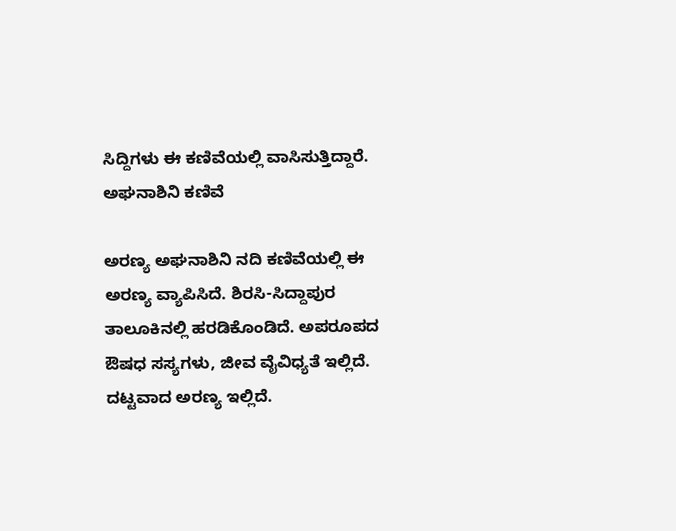ಸಿದ್ದಿಗಳು ಈ ಕಣಿವೆಯಲ್ಲಿ ವಾಸಿಸುತ್ತಿದ್ದಾರೆ.
ಅಘನಾಶಿನಿ ಕಣಿವೆ

ಅರಣ್ಯ ಅಘನಾಶಿನಿ ನದಿ ಕಣಿವೆಯಲ್ಲಿ ಈ ಅರಣ್ಯ ವ್ಯಾಪಿಸಿದೆ. ಶಿರಸಿ-ಸಿದ್ದಾಪುರ ತಾಲೂಕಿನಲ್ಲಿ ಹರಡಿಕೊಂಡಿದೆ. ಅಪರೂಪದ ಔಷಧ ಸಸ್ಯಗಳು, ಜೀವ ವೈವಿಧ್ಯತೆ ಇಲ್ಲಿದೆ. ದಟ್ಟವಾದ ಅರಣ್ಯ ಇಲ್ಲಿದೆ.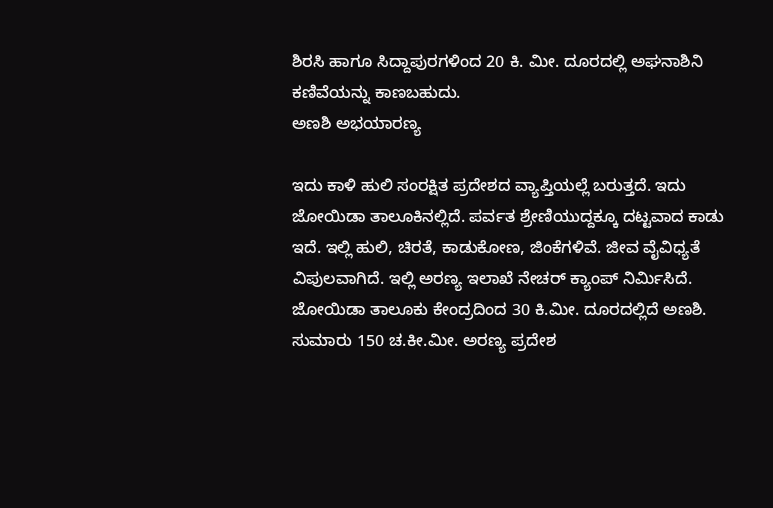ಶಿರಸಿ ಹಾಗೂ ಸಿದ್ದಾಪುರಗಳಿಂದ 20 ಕಿ. ಮೀ. ದೂರದಲ್ಲಿ ಅಘನಾಶಿನಿ ಕಣಿವೆಯನ್ನು ಕಾಣಬಹುದು.
ಅಣಶಿ ಅಭಯಾರಣ್ಯ

ಇದು ಕಾಳಿ ಹುಲಿ ಸಂರಕ್ಷಿತ ಪ್ರದೇಶದ ವ್ಯಾಪ್ತಿಯಲ್ಲೆ ಬರುತ್ತದೆ. ಇದು ಜೋಯಿಡಾ ತಾಲೂಕಿನಲ್ಲಿದೆ. ಪರ್ವತ ಶ್ರೇಣಿಯುದ್ದಕ್ಕೂ ದಟ್ಟವಾದ ಕಾಡು ಇದೆ. ಇಲ್ಲಿ ಹುಲಿ, ಚಿರತೆ, ಕಾಡುಕೋಣ, ಜಿಂಕೆಗಳಿವೆ. ಜೀವ ವೈವಿಧ್ಯತೆ ವಿಪುಲವಾಗಿದೆ. ಇಲ್ಲಿ ಅರಣ್ಯ ಇಲಾಖೆ ನೇಚರ್ ಕ್ಯಾಂಪ್ ನಿರ್ಮಿಸಿದೆ. ಜೋಯಿಡಾ ತಾಲೂಕು ಕೇಂದ್ರದಿಂದ 30 ಕಿ.ಮೀ. ದೂರದಲ್ಲಿದೆ ಅಣಶಿ. ಸುಮಾರು 150 ಚ.ಕೀ.ಮೀ. ಅರಣ್ಯ ಪ್ರದೇಶ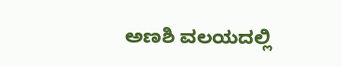ಅಣಶಿ ವಲಯದಲ್ಲಿ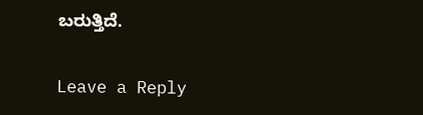ಬರುತ್ತಿದೆ.


Leave a Reply